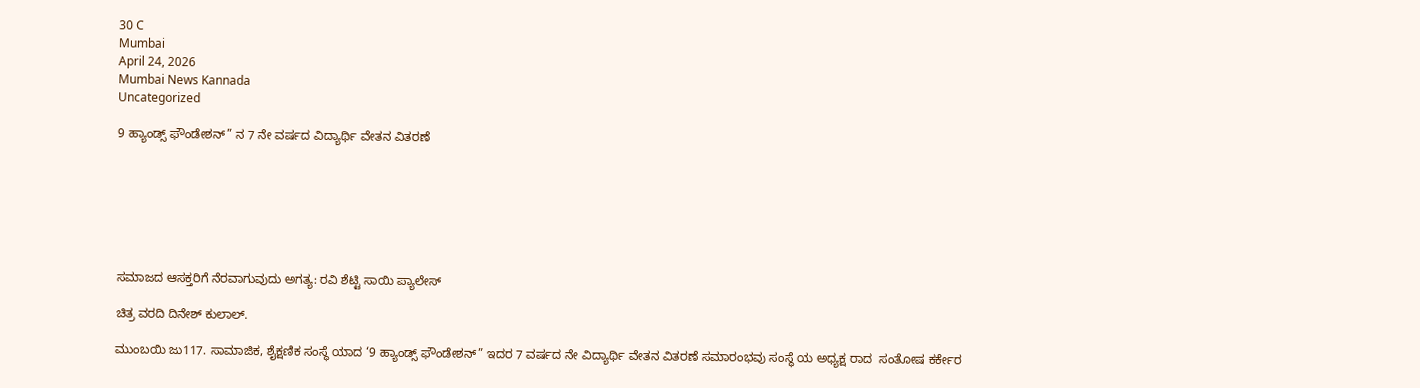30 C
Mumbai
April 24, 2026
Mumbai News Kannada
Uncategorized

9 ಹ್ಯಾಂಡ್ಸ್ ಫೌಂಡೇಶನ್” ನ 7 ನೇ ವರ್ಷದ ವಿದ್ಯಾರ್ಥಿ ವೇತನ ವಿತರಣೆ







ಸಮಾಜದ ಆಸಕ್ತರಿಗೆ ನೆರವಾಗುವುದು ಅಗತ್ಯ: ರವಿ ಶೆಟ್ಟಿ ಸಾಯಿ ಪ್ಯಾಲೇಸ್

ಚಿತ್ರ ವರದಿ ದಿನೇಶ್ ಕುಲಾಲ್.

ಮುಂಬಯಿ ಜು117. ಸಾಮಾಜಿಕ, ಶೈಕ್ಷಣಿಕ ಸಂಸ್ಥೆ ಯಾದ ‘9 ಹ್ಯಾಂಡ್ಸ್ ಫೌಂಡೇಶನ್” ಇದರ 7 ವರ್ಷದ ನೇ ವಿದ್ಯಾರ್ಥಿ ವೇತನ ವಿತರಣೆ ಸಮಾರಂಭವು ಸಂಸ್ಥೆ ಯ ಅಧ್ಯಕ್ಷ ರಾದ  ಸಂತೋಷ ಕರ್ಕೇರ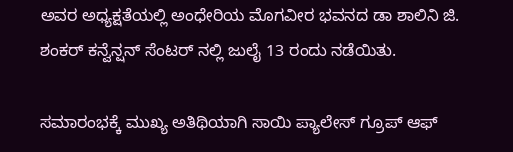ಅವರ ಅಧ್ಯಕ್ಷತೆಯಲ್ಲಿ ಅಂಧೇರಿಯ ಮೊಗವೀರ ಭವನದ ಡಾ ಶಾಲಿನಿ ಜಿ. ಶಂಕರ್ ಕನ್ವೆನ್ಷನ್ ಸೆಂಟರ್ ನಲ್ಲಿ ಜುಲೈ 13 ರಂದು ನಡೆಯಿತು.

ಸಮಾರಂಭಕ್ಕೆ ಮುಖ್ಯ ಅತಿಥಿಯಾಗಿ ಸಾಯಿ ಪ್ಯಾಲೇಸ್ ಗ್ರೂಪ್ ಆಫ್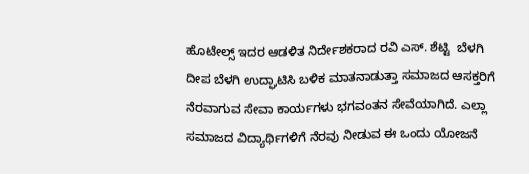ಹೊಟೇಲ್ಸ್ ಇದರ ಆಡಳಿತ ನಿರ್ದೇಶಕರಾದ ರವಿ ಎಸ್. ಶೆಟ್ಟಿ  ಬೆಳಗಿ ದೀಪ ಬೆಳಗಿ ಉದ್ಘಾಟಿಸಿ ಬಳಿಕ ಮಾತನಾಡುತ್ತಾ ಸಮಾಜದ ಆಸಕ್ತರಿಗೆ ನೆರವಾಗುವ ಸೇವಾ ಕಾರ್ಯಗಳು ಭಗವಂತನ ಸೇವೆಯಾಗಿದೆ. ಎಲ್ಲಾ ಸಮಾಜದ ವಿದ್ಯಾರ್ಥಿಗಳಿಗೆ ನೆರವು ನೀಡುವ ಈ ಒಂದು ಯೋಜನೆ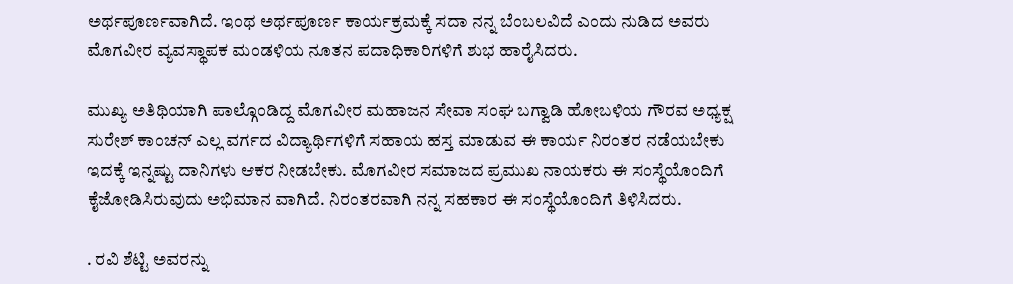ಅರ್ಥಪೂರ್ಣವಾಗಿದೆ. ಇಂಥ ಅರ್ಥಪೂರ್ಣ ಕಾರ್ಯಕ್ರಮಕ್ಕೆ ಸದಾ ನನ್ನ ಬೆಂಬಲವಿದೆ ಎಂದು ನುಡಿದ ಅವರು ಮೊಗವೀರ ವ್ಯವಸ್ಥಾಪಕ ಮಂಡಳಿಯ ನೂತನ ಪದಾಧಿಕಾರಿಗಳಿಗೆ ಶುಭ ಹಾರೈಸಿದರು.

ಮುಖ್ಯ ಅತಿಥಿಯಾಗಿ ಪಾಲ್ಗೊಂಡಿದ್ದ ಮೊಗವೀರ ಮಹಾಜನ ಸೇವಾ ಸಂಘ ಬಗ್ವಾಡಿ ಹೋಬಳಿಯ ಗೌರವ ಅಧ್ಯಕ್ಷ ಸುರೇಶ್ ಕಾಂಚನ್ ಎಲ್ಲ ವರ್ಗದ ವಿದ್ಯಾರ್ಥಿಗಳಿಗೆ ಸಹಾಯ ಹಸ್ತ ಮಾಡುವ ಈ ಕಾರ್ಯ ನಿರಂತರ ನಡೆಯಬೇಕು ಇದಕ್ಕೆ ಇನ್ನಷ್ಟು ದಾನಿಗಳು ಆಕರ ನೀಡಬೇಕು. ಮೊಗವೀರ ಸಮಾಜದ ಪ್ರಮುಖ ನಾಯಕರು ಈ ಸಂಸ್ಥೆಯೊಂದಿಗೆ ಕೈಜೋಡಿಸಿರುವುದು ಅಭಿಮಾನ ವಾಗಿದೆ. ನಿರಂತರವಾಗಿ ನನ್ನ ಸಹಕಾರ ಈ ಸಂಸ್ಥೆಯೊಂದಿಗೆ ತಿಳಿಸಿದರು.

. ರವಿ ಶೆಟ್ಟಿ ಅವರನ್ನು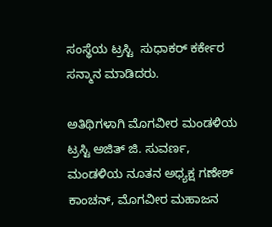ಸಂಸ್ಥೆಯ ಟ್ರಸ್ಟಿ  ಸುಧಾಕರ್ ಕರ್ಕೇರ ಸನ್ಮಾನ ಮಾಡಿದರು.

ಅತಿಥಿಗಳಾಗಿ ಮೊಗವೀರ ಮಂಡಳಿಯ ಟ್ರಸ್ಟಿ ಅಜಿತ್ ಜಿ. ಸುವರ್ಣ, ಮಂಡಳಿಯ ನೂತನ ಅಧ್ಯಕ್ಷ ಗಣೇಶ್ ಕಾಂಚನ್, ಮೊಗವೀರ ಮಹಾಜನ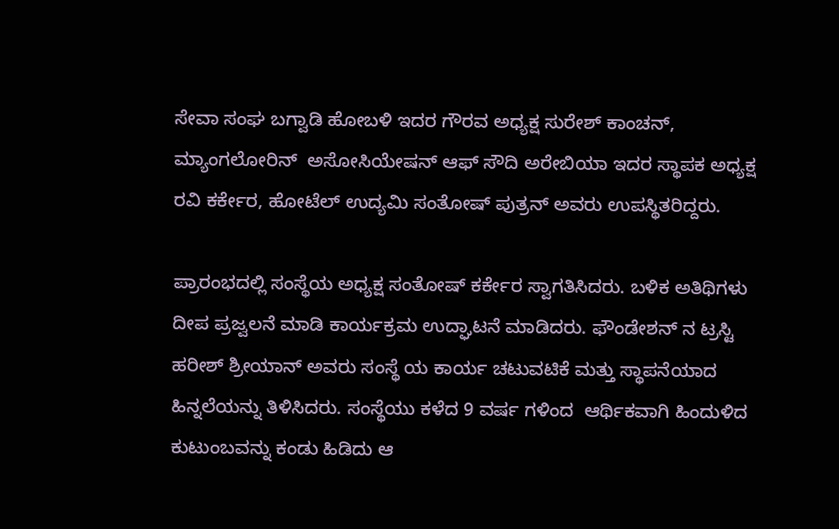ಸೇವಾ ಸಂಘ ಬಗ್ವಾಡಿ ಹೋಬಳಿ ಇದರ ಗೌರವ ಅಧ್ಯಕ್ಷ ಸುರೇಶ್ ಕಾಂಚನ್, ಮ್ಯಾಂಗಲೋರಿನ್  ಅಸೋಸಿಯೇಷನ್ ಆಫ್ ಸೌದಿ ಅರೇಬಿಯಾ ಇದರ ಸ್ಥಾಪಕ ಅಧ್ಯಕ್ಷ ರವಿ ಕರ್ಕೇರ, ಹೋಟೆಲ್ ಉದ್ಯಮಿ ಸಂತೋಷ್ ಪುತ್ರನ್ ಅವರು ಉಪಸ್ಥಿತರಿದ್ದರು.

ಪ್ರಾರಂಭದಲ್ಲಿ ಸಂಸ್ಥೆಯ ಅಧ್ಯಕ್ಷ ಸಂತೋಷ್ ಕರ್ಕೇರ ಸ್ವಾಗತಿಸಿದರು. ಬಳಿಕ ಅತಿಥಿಗಳು ದೀಪ ಪ್ರಜ್ವಲನೆ ಮಾಡಿ ಕಾರ್ಯಕ್ರಮ ಉದ್ಘಾಟನೆ ಮಾಡಿದರು. ಫೌಂಡೇಶನ್ ನ ಟ್ರಸ್ಟಿ ಹರೀಶ್ ಶ್ರೀಯಾನ್ ಅವರು ಸಂಸ್ಥೆ ಯ ಕಾರ್ಯ ಚಟುವಟಿಕೆ ಮತ್ತು ಸ್ಥಾಪನೆಯಾದ ಹಿನ್ನಲೆಯನ್ನು ತಿಳಿಸಿದರು. ಸಂಸ್ಥೆಯು ಕಳೆದ 9 ವರ್ಷ ಗಳಿಂದ  ಆರ್ಥಿಕವಾಗಿ ಹಿಂದುಳಿದ ಕುಟುಂಬವನ್ನು ಕಂಡು ಹಿಡಿದು ಆ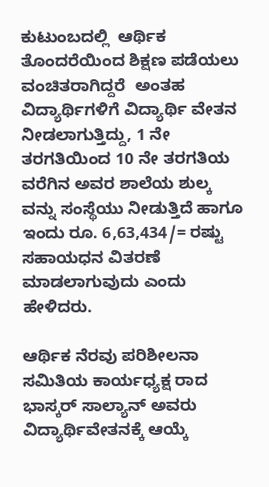ಕುಟುಂಬದಲ್ಲಿ  ಆರ್ಥಿಕ ತೊಂದರೆಯಿಂದ ಶಿಕ್ಷಣ ಪಡೆಯಲು ವಂಚಿತರಾಗಿದ್ದರೆ  ಅಂತಹ ವಿದ್ಯಾರ್ಥಿಗಳಿಗೆ ವಿದ್ಯಾರ್ಥಿ ವೇತನ ನೀಡಲಾಗುತ್ತಿದ್ದು, 1 ನೇ ತರಗತಿಯಿಂದ 10 ನೇ ತರಗತಿಯ ವರೆಗಿನ ಅವರ ಶಾಲೆಯ ಶುಲ್ಕ ವನ್ನು ಸಂಸ್ಥೆಯು ನೀಡುತ್ತಿದೆ ಹಾಗೂ ಇಂದು ರೂ. 6,63,434/= ರಷ್ಟು ಸಹಾಯಧನ ವಿತರಣೆ ಮಾಡಲಾಗುವುದು ಎಂದು ಹೇಳಿದರು.

ಆರ್ಥಿಕ ನೆರವು ಪರಿಶೀಲನಾ ಸಮಿತಿಯ ಕಾರ್ಯಧ್ಯಕ್ಷ ರಾದ ಭಾಸ್ಕರ್ ಸಾಲ್ಯಾನ್ ಅವರು ವಿದ್ಯಾರ್ಥಿವೇತನಕ್ಕೆ ಆಯ್ಕೆ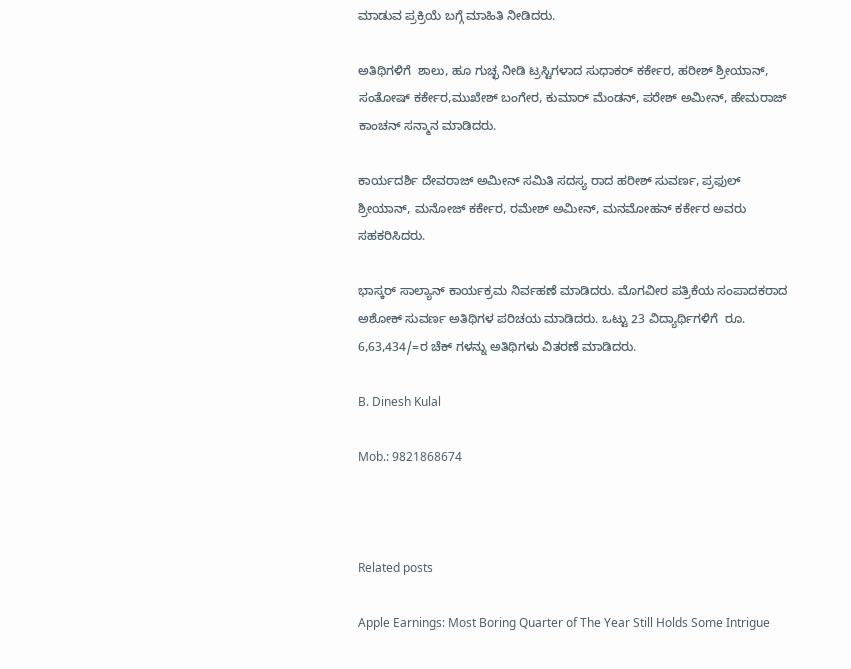ಮಾಡುವ ಪ್ರಕ್ರಿಯೆ ಬಗ್ಗೆ ಮಾಹಿತಿ ನೀಡಿದರು.

ಅತಿಥಿಗಳಿಗೆ  ಶಾಲು, ಹೂ ಗುಚ್ಛ ನೀಡಿ ಟ್ರಸ್ಟಿಗಳಾದ ಸುಧಾಕರ್ ಕರ್ಕೇರ, ಹರೀಶ್ ಶ್ರೀಯಾನ್, ಸಂತೋಷ್ ಕರ್ಕೇರ,ಮುಖೇಶ್ ಬಂಗೇರ, ಕುಮಾರ್ ಮೆಂಡನ್, ಪರೇಶ್ ಅಮೀನ್, ಹೇಮರಾಜ್ ಕಾಂಚನ್ ಸನ್ಮಾನ ಮಾಡಿದರು.

ಕಾರ್ಯದರ್ಶಿ ದೇವರಾಜ್ ಅಮೀನ್ ಸಮಿತಿ ಸದಸ್ಯ ರಾದ ಹರೀಶ್ ಸುವರ್ಣ, ಪ್ರಫುಲ್ ಶ್ರೀಯಾನ್, ಮನೋಜ್ ಕರ್ಕೇರ, ರಮೇಶ್ ಅಮೀನ್, ಮನಮೋಹನ್ ಕರ್ಕೇರ ಅವರು ಸಹಕರಿಸಿದರು.

ಭಾಸ್ಕರ್ ಸಾಲ್ಯಾನ್ ಕಾರ್ಯಕ್ರಮ ನಿರ್ವಹಣೆ ಮಾಡಿದರು. ಮೊಗವೀರ ಪತ್ರಿಕೆಯ ಸಂಪಾದಕರಾದ ಅಶೋಕ್ ಸುವರ್ಣ ಅತಿಥಿಗಳ ಪರಿಚಯ ಮಾಡಿದರು. ಒಟ್ಟು 23 ವಿದ್ಯಾರ್ಥಿಗಳಿಗೆ  ರೂ. 6,63,434/=ರ ಚೆಕ್ ಗಳನ್ನು ಅತಿಥಿಗಳು ವಿತರಣೆ ಮಾಡಿದರು.

B. Dinesh Kulal

Mob.: 9821868674



Related posts

Apple Earnings: Most Boring Quarter of The Year Still Holds Some Intrigue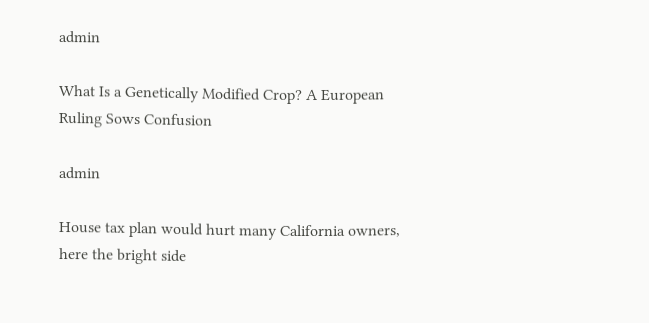admin

What Is a Genetically Modified Crop? A European Ruling Sows Confusion

admin

House tax plan would hurt many California owners, here the bright side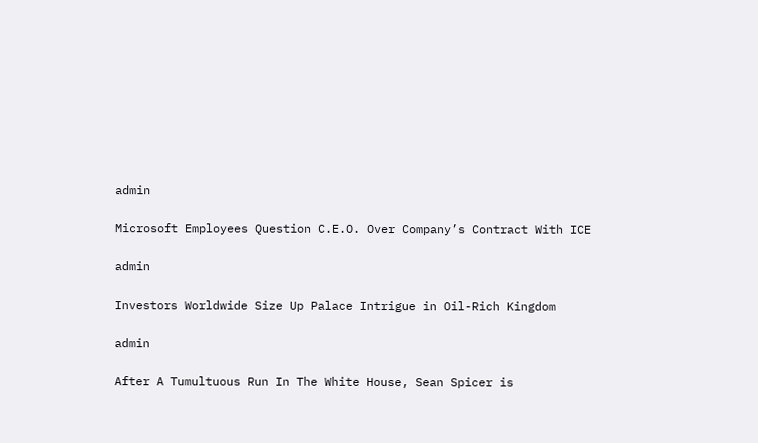admin

Microsoft Employees Question C.E.O. Over Company’s Contract With ICE

admin

Investors Worldwide Size Up Palace Intrigue in Oil-Rich Kingdom

admin

After A Tumultuous Run In The White House, Sean Spicer is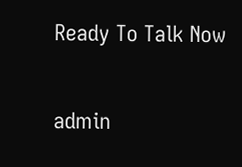Ready To Talk Now

admin